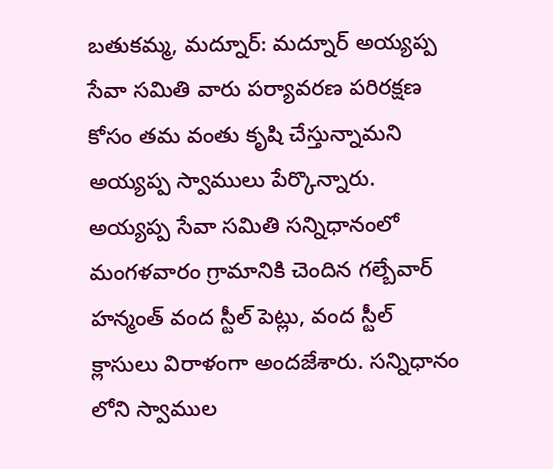బతుకమ్మ, మద్నూర్: మద్నూర్ అయ్యప్ప సేవా సమితి వారు పర్యావరణ పరిరక్షణ కోసం తమ వంతు కృషి చేస్తున్నామని అయ్యప్ప స్వాములు పేర్కొన్నారు. అయ్యప్ప సేవా సమితి సన్నిధానంలో మంగళవారం గ్రామానికి చెందిన గల్బేవార్ హన్మంత్ వంద స్టీల్ పెట్లు, వంద స్టీల్ క్లాసులు విరాళంగా అందజేశారు. సన్నిధానం లోని స్వాముల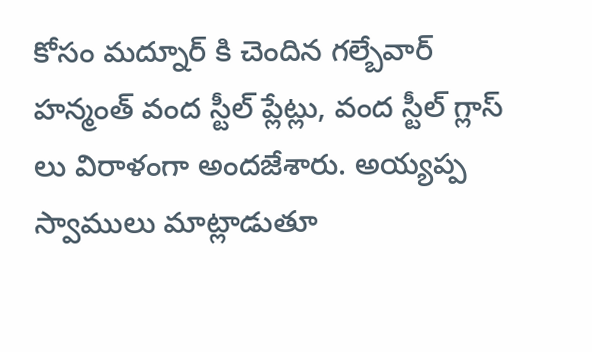కోసం మద్నూర్ కి చెందిన గల్బేవార్ హన్మంత్ వంద స్టీల్ ప్లేట్లు, వంద స్టీల్ గ్లాస్ లు విరాళంగా అందజేశారు. అయ్యప్ప స్వాములు మాట్లాడుతూ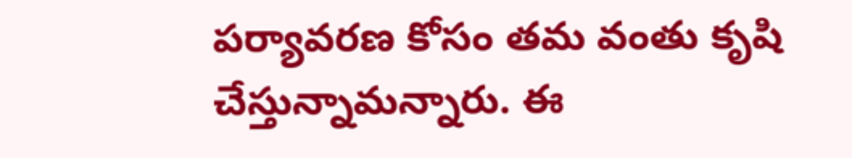పర్యావరణ కోసం తమ వంతు కృషి చేస్తున్నామన్నారు. ఈ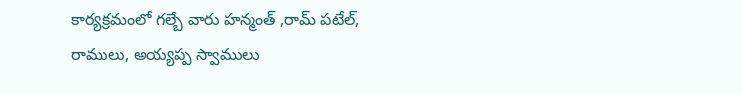కార్యక్రమంలో గల్బే వారు హన్మంత్ ,రామ్ పటేల్, రాములు, అయ్యప్ప స్వాములు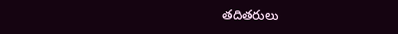తదితరులు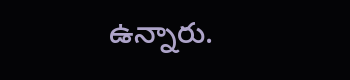ఉన్నారు.